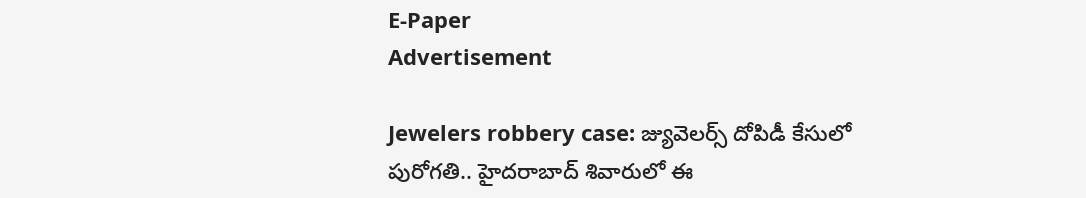E-Paper
Advertisement

Jewelers robbery case: జ్యువెలర్స్ దోపిడీ కేసులో పురోగతి.. హైదరాబాద్ శివారులో ఈ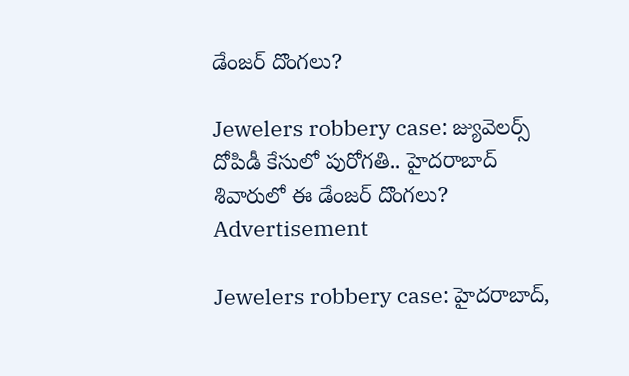డేంజర్ దొంగలు?

Jewelers robbery case: జ్యువెలర్స్ దోపిడీ కేసులో పురోగతి.. హైదరాబాద్ శివారులో ఈ డేంజర్ దొంగలు?
Advertisement

Jewelers robbery case: హైదరాబాద్,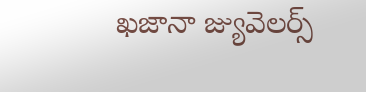ఖజానా జ్యువెలర్స్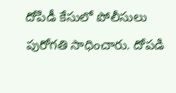దోపిడీ కేసులో పోలీసులు పురోగతి సాధించారు. దోపడి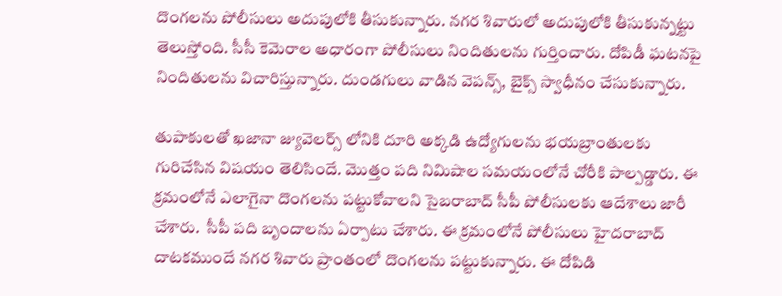దొంగలను పోలీసులు అదుపులోకి తీసుకున్నారు. నగర శివారులో అదుపులోకి తీసుకున్నట్టు తెలుస్తోంది. సీసీ కెమెరాల అధారంగా పోలీసులు నిందితులను గుర్తించారు. దోపిడీ ఘటనపై నిందితులను విచారిస్తున్నారు. దుండగులు వాడిన వెపన్స్, బైక్స్ స్వాధీనం చేసుకున్నారు.

తుపాకులతో ఖజానా జ్యువెలర్స్ లోనికి దూరి అక్కడి ఉద్యోగులను భయబ్రాంతులకు గురిచేసిన విషయం తెలిసిందే. మొత్తం పది నిమిషాల సమయంలోనే చోరీకి పాల్పడ్డారు. ఈ క్రమంలోనే ఎలాగైనా దొంగలను పట్టుకోవాలని సైబరాబాద్ సీపీ పోలీసులకు ఆదేశాలు జారీ చేశారు.  సీపీ పది బృందాలను ఏర్పాటు చేశారు. ఈ క్రమంలోనే పోలీసులు హైదరాబాద్  దాటకముందే నగర శివారు ప్రాంతంలో దొంగలను పట్టుకున్నారు. ఈ దోపిడి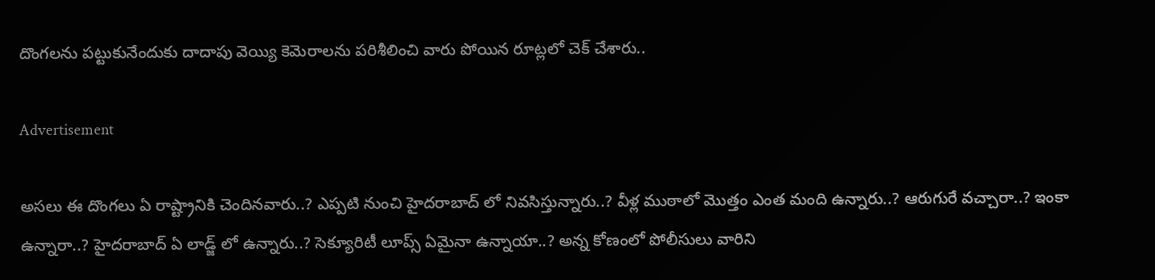దొంగలను పట్టుకునేందుకు దాదాపు వెయ్యి కెమెరాలను పరిశీలించి వారు పోయిన రూట్లలో చెక్ చేశారు..

Advertisement

అసలు ఈ దొంగలు ఏ రాష్ట్రానికి చెందినవారు..? ఎప్పటి నుంచి హైదరాబాద్ లో నివసిస్తున్నారు..? వీళ్ల ముఠాలో మొత్తం ఎంత మంది ఉన్నారు..? ఆరుగురే వచ్చారా..? ఇంకా ఉన్నారా..? హైదరాబాద్ ఏ లాడ్జ్ లో ఉన్నారు..? సెక్యూరిటీ లూప్స్ ఏమైనా ఉన్నాయా..? అన్న కోణంలో పోలీసులు వారిని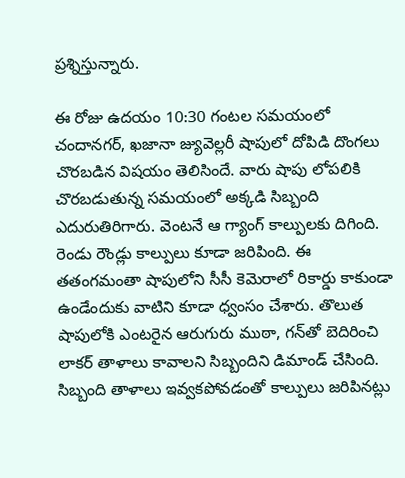ప్రశ్నిస్తున్నారు.

ఈ రోజు ఉదయం 10:30 గంటల సమయంలో చందానగర్‌, ఖజానా జ్యువెల్లరీ షాపులో దోపిడి దొంగలు చొరబడిన విషయం తెలిసిందే. వారు షాపు లోపలికి చొరబడుతున్న సమయంలో అక్కడి సిబ్బంది ఎదురుతిరిగారు. వెంటనే ఆ గ్యాంగ్ కాల్పులకు దిగింది. రెండు రౌండ్లు కాల్పులు కూడా జరిపింది. ఈ తతంగమంతా షాపులోని సీసీ కెమెరాలో రికార్డు కాకుండా ఉండేందుకు వాటిని కూడా ధ్వంసం చేశారు. తొలుత షాపులోకి ఎంటరైన ఆరుగురు ముఠా, గన్‌తో బెదిరించి లాకర్ తాళాలు కావాలని సిబ్బందిని డిమాండ్ చేసింది. సిబ్బంది తాళాలు ఇవ్వకపోవడంతో కాల్పులు జరిపినట్లు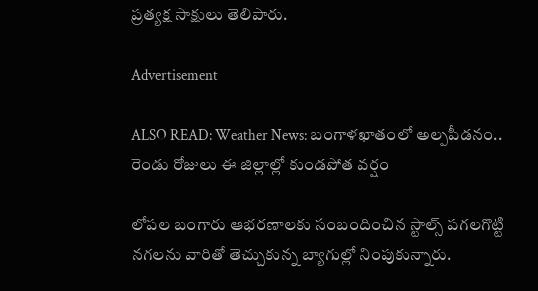ప్రత్యక్ష సాక్షులు తెలిపారు.

Advertisement

ALSO READ: Weather News: బంగాళఖాతంలో అల్పపీడనం.. రెండు రోజులు ఈ జిల్లాల్లో కుండపోత వర్షం

లోపల బంగారు ఆభరణాలకు సంబందించిన స్టాల్స్ పగలగొట్టి నగలను వారితో తెచ్చుకున్న బ్యాగుల్లో నింపుకున్నారు.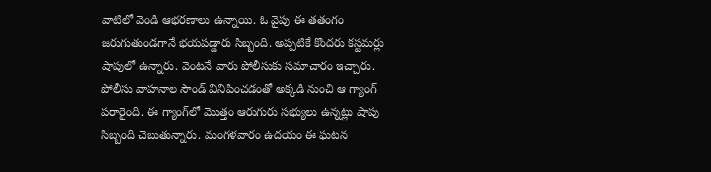వాటిలో వెండి ఆభరణాలు ఉన్నాయి. ఓ వైపు ఈ తతంగం జరుగుతుండగానే భయపడ్డారు సిబ్బంది. అప్పటికే కొందరు కస్టమర్లు షాపులో ఉన్నారు. వెంటనే వారు పోలీసుకు సమాచారం ఇచ్చారు.  పోలీసు వాహనాల సౌండ్‌ వినిపించడంతో అక్కడి నుంచి ఆ గ్యాంగ్ పరారైంది. ఈ గ్యాంగ్‌లో మొత్తం ఆరుగురు సభ్యులు ఉన్నట్లు షాపు సిబ్బంది చెబుతున్నారు. మంగళవారం ఉదయం ఈ ఘటన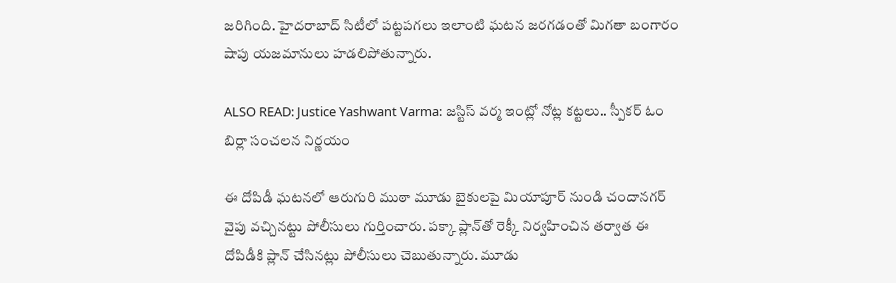జరిగింది. హైదరాబాద్ సిటీలో పట్టపగలు ఇలాంటి ఘటన జరగడంతో మిగతా బంగారం షాపు యజమానులు హడలిపోతున్నారు.

ALSO READ: Justice Yashwant Varma: జస్టిస్ వర్మ ఇంట్లో నోట్ల కట్టలు.. స్పీకర్ ఓం బిర్లా సంచలన నిర్ణయం

ఈ దోపిడీ ఘటనలో ఆరుగురి ముఠా మూడు బైకులపై మియాపూర్ నుండి చందానగర్ వైపు వచ్చినట్టు పోలీసులు గుర్తించారు. పక్కా ప్లాన్‌తో రెక్కీ నిర్వహించిన తర్వాత ఈ దోపిడీకి ప్లాన్ చేసినట్లు పోలీసులు చెబుతున్నారు. మూడు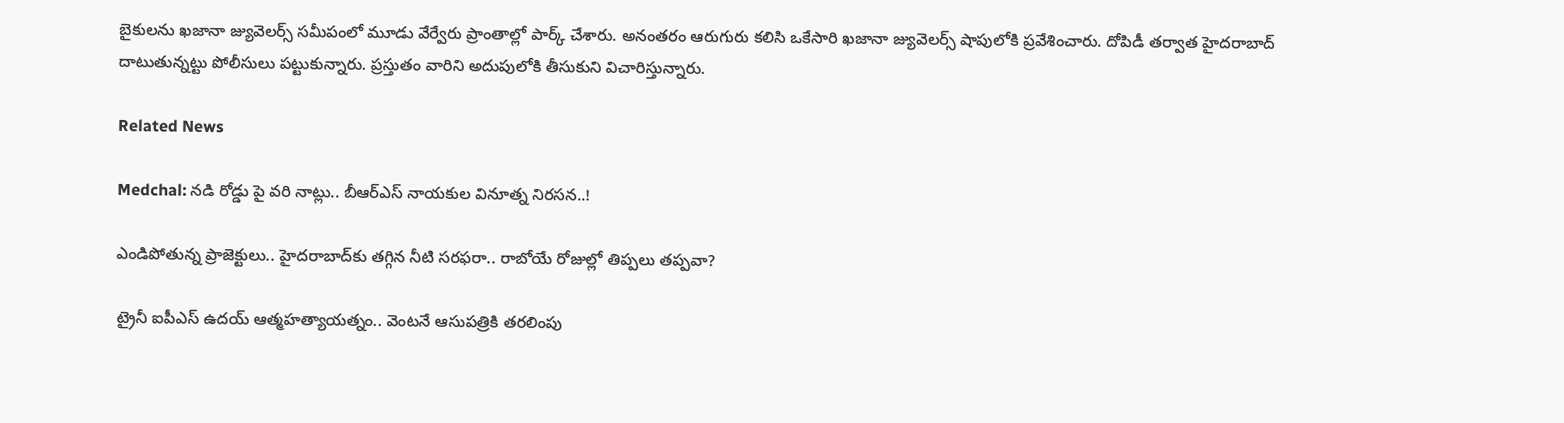బైకులను ఖజానా జ్యువెలర్స్ సమీపంలో మూడు వేర్వేరు ప్రాంతాల్లో పార్క్ చేశారు. అనంతరం ఆరుగురు కలిసి ఒకేసారి ఖజానా జ్యువెలర్స్ షాపులోకి ప్రవేశించారు. దోపిడీ తర్వాత హైదరాబాద్ దాటుతున్నట్టు పోలీసులు పట్టుకున్నారు. ప్రస్తుతం వారిని అదుపులోకి తీసుకుని విచారిస్తున్నారు.

Related News

Medchal: నడి రోడ్డు పై వరి నాట్లు.. బీఆర్ఎస్ నాయకుల వినూత్న నిరసన..!

ఎండిపోతున్న ప్రాజెక్టులు.. హైదరాబాద్‌కు తగ్గిన నీటి సరఫరా.. రాబోయే రోజుల్లో తిప్పలు తప్పవా?

ట్రైనీ ఐపీఎస్‌ ఉదయ్‌ ఆత్మహత్యాయత్నం.. వెంటనే ఆసుపత్రికి తరలింపు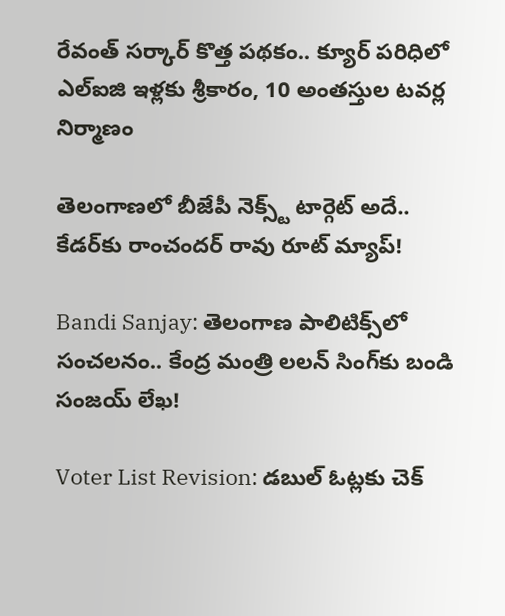రేవంత్ సర్కార్ కొత్త పథకం.. క్యూర్ పరిధిలో ఎల్ఐజి ఇళ్లకు శ్రీకారం, 10 అంతస్తుల టవర్ల నిర్మాణం

తెలంగాణలో బీజేపీ నెక్స్ట్ టార్గెట్ అదే.. కేడర్‌కు రాంచందర్ రావు రూట్ మ్యాప్!

Bandi Sanjay: తెలంగాణ పాలిటిక్స్‌లో సంచలనం.. కేంద్ర మంత్రి లలన్ సింగ్‌కు బండి సంజయ్ లేఖ!

Voter List Revision: డబుల్ ఓట్లకు చెక్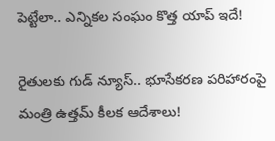పెట్టేలా.. ఎన్నికల సంఘం కొత్త యాప్ ఇదే!

రైతులకు గుడ్ న్యూస్.. భూసేకరణ పరిహారంపై మంత్రి ఉత్తమ్ కీలక ఆదేశాలు!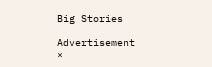Big Stories

Advertisement
×